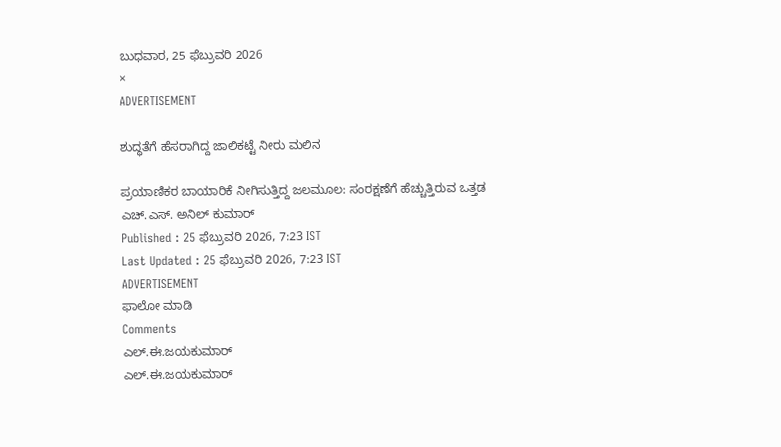ಬುಧವಾರ, 25 ಫೆಬ್ರುವರಿ 2026
×
ADVERTISEMENT

ಶುದ್ಧತೆಗೆ ಹೆಸರಾಗಿದ್ದ ಜಾಲಿಕಟ್ಟೆ ನೀರು ಮಲಿನ

ಪ್ರಯಾಣಿಕರ ಬಾಯಾರಿಕೆ ನೀಗಿಸುತ್ತಿದ್ದ ಜಲಮೂಲ: ಸಂರಕ್ಷಣೆಗೆ ಹೆಚ್ಚುತ್ತಿರುವ ಒತ್ತಡ
ಎಚ್.ಎಸ್. ಅನಿಲ್ ಕುಮಾರ್
Published : 25 ಫೆಬ್ರುವರಿ 2026, 7:23 IST
Last Updated : 25 ಫೆಬ್ರುವರಿ 2026, 7:23 IST
ADVERTISEMENT
ಫಾಲೋ ಮಾಡಿ
Comments
ಎಲ್.ಈ.ಜಯಕುಮಾರ್
ಎಲ್.ಈ.ಜಯಕುಮಾರ್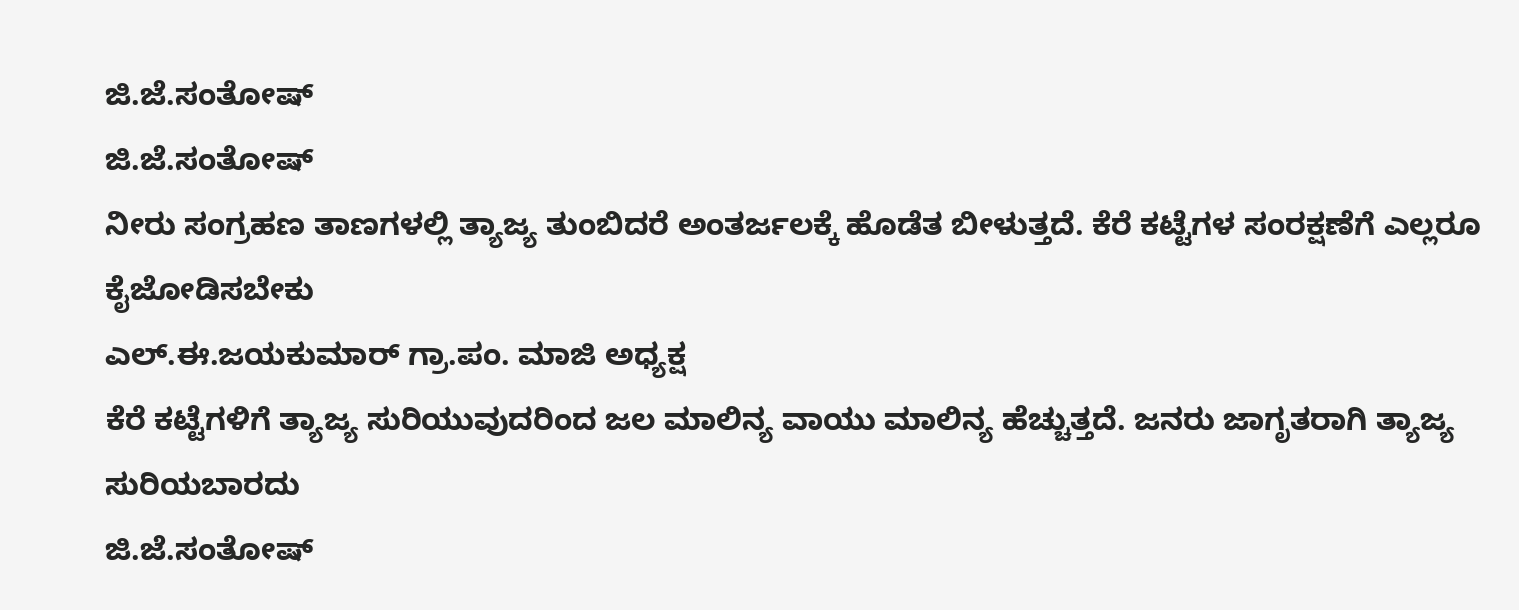ಜಿ.ಜೆ.ಸಂತೋಷ್
ಜಿ.ಜೆ.ಸಂತೋಷ್
ನೀರು ಸಂಗ್ರಹಣ ತಾಣಗಳಲ್ಲಿ ತ್ಯಾಜ್ಯ ತುಂಬಿದರೆ ಅಂತರ್ಜಲಕ್ಕೆ ಹೊಡೆತ ಬೀಳುತ್ತದೆ. ಕೆರೆ ಕಟ್ಟೆಗಳ ಸಂರಕ್ಷಣೆಗೆ ಎಲ್ಲರೂ ಕೈಜೋಡಿಸಬೇಕು
ಎಲ್.ಈ.ಜಯಕುಮಾರ್ ಗ್ರಾ.ಪಂ. ಮಾಜಿ ಅಧ್ಯಕ್ಷ
ಕೆರೆ ಕಟ್ಟೆಗಳಿಗೆ ತ್ಯಾಜ್ಯ ಸುರಿಯುವುದರಿಂದ ಜಲ ಮಾಲಿನ್ಯ ವಾಯು ಮಾಲಿನ್ಯ ಹೆಚ್ಚುತ್ತದೆ. ಜನರು ಜಾಗೃತರಾಗಿ ತ್ಯಾಜ್ಯ ಸುರಿಯಬಾರದು
ಜಿ.ಜೆ.ಸಂತೋಷ್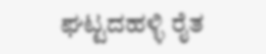ಘಟ್ಟದಹಳ್ಳಿ ರೈತ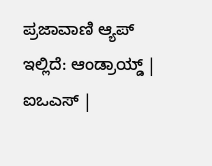ಪ್ರಜಾವಾಣಿ ಆ್ಯಪ್ ಇಲ್ಲಿದೆ: ಆಂಡ್ರಾಯ್ಡ್ | ಐಒಎಸ್ |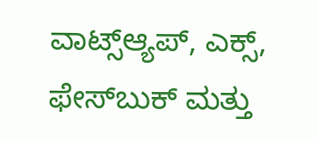ವಾಟ್ಸ್ಆ್ಯಪ್, ಎಕ್ಸ್, ಫೇಸ್‌ಬುಕ್ ಮತ್ತು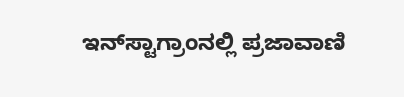ಇನ್‌ಸ್ಟಾಗ್ರಾಂನಲ್ಲಿ ಪ್ರಜಾವಾಣಿ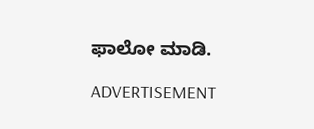ಫಾಲೋ ಮಾಡಿ.

ADVERTISEMENT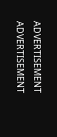ADVERTISEMENT
ADVERTISEMENT